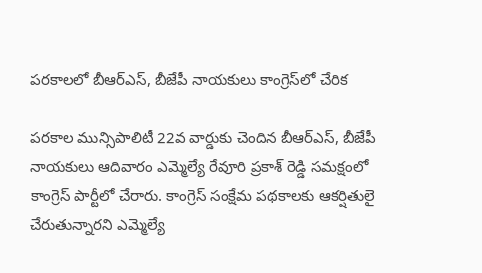పరకాలలో బీఆర్ఎస్, బీజేపీ నాయకులు కాంగ్రెస్‌లో చేరిక

పరకాల మున్సిపాలిటీ 22వ వార్డుకు చెందిన బీఆర్ఎస్, బీజేపీ నాయకులు ఆదివారం ఎమ్మెల్యే రేవూరి ప్రకాశ్ రెడ్డి సమక్షంలో కాంగ్రెస్ పార్టీలో చేరారు. కాంగ్రెస్ సంక్షేమ పథకాలకు ఆకర్షితులై చేరుతున్నారని ఎమ్మెల్యే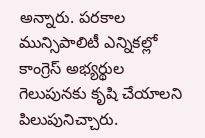అన్నారు. పరకాల మున్సిపాలిటీ ఎన్నికల్లో కాంగ్రెస్ అభ్యర్థుల గెలుపునకు కృషి చేయాలని పిలుపునిచ్చారు.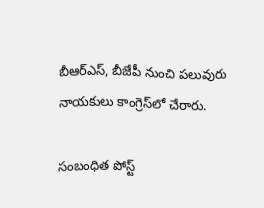బీఆర్ఎస్, బీజేపీ నుంచి పలువురు నాయకులు కాంగ్రెస్‌లో చేరారు.

సంబంధిత పోస్ట్